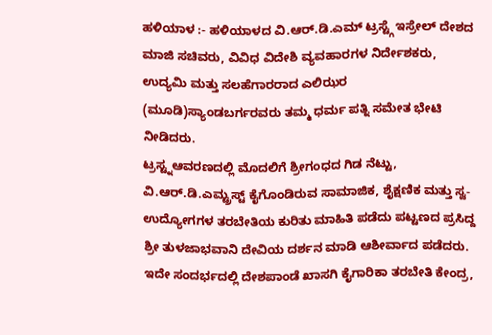ಹಳಿಯಾಳ :- ಹಳಿಯಾಳದ ವಿ.ಆರ್.ಡಿ.ಎಮ್ ಟ್ರಸ್ಟ್ಗೆ ಇಸ್ರೇಲ್ ದೇಶದ ಮಾಜಿ ಸಚಿವರು, ವಿವಿಧ ವಿದೇಶಿ ವ್ಯವಹಾರಗಳ ನಿರ್ದೇಶಕರು, ಉದ್ಯಮಿ ಮತ್ತು ಸಲಹೆಗಾರರಾದ ಎಲಿಝರ (ಮೂಡಿ)ಸ್ಯಾಂಡಬರ್ಗರವರು ತಮ್ಮ ಧರ್ಮ ಪತ್ನಿ ಸಮೇತ ಭೇಟಿ ನೀಡಿದರು.
ಟ್ರಸ್ಟ್ನಆವರಣದಲ್ಲಿ ಮೊದಲಿಗೆ ಶ್ರೀಗಂಧದ ಗಿಡ ನೆಟ್ಟು, ವಿ.ಆರ್.ಡಿ.ಎಮ್ಟ್ರಸ್ಟ್ ಕೈಗೊಂಡಿರುವ ಸಾಮಾಜಿಕ, ಶೈಕ್ಷಣಿಕ ಮತ್ತು ಸ್ವ-ಉದ್ಯೋಗಗಳ ತರಬೇತಿಯ ಕುರಿತು ಮಾಹಿತಿ ಪಡೆದು ಪಟ್ಟಣದ ಪ್ರಸಿದ್ದ ಶ್ರೀ ತುಳಜಾಭವಾನಿ ದೇವಿಯ ದರ್ಶನ ಮಾಡಿ ಆಶೀರ್ವಾದ ಪಡೆದರು.
ಇದೇ ಸಂದರ್ಭದಲ್ಲಿ ದೇಶಪಾಂಡೆ ಖಾಸಗಿ ಕೈಗಾರಿಕಾ ತರಬೇತಿ ಕೇಂದ್ರ,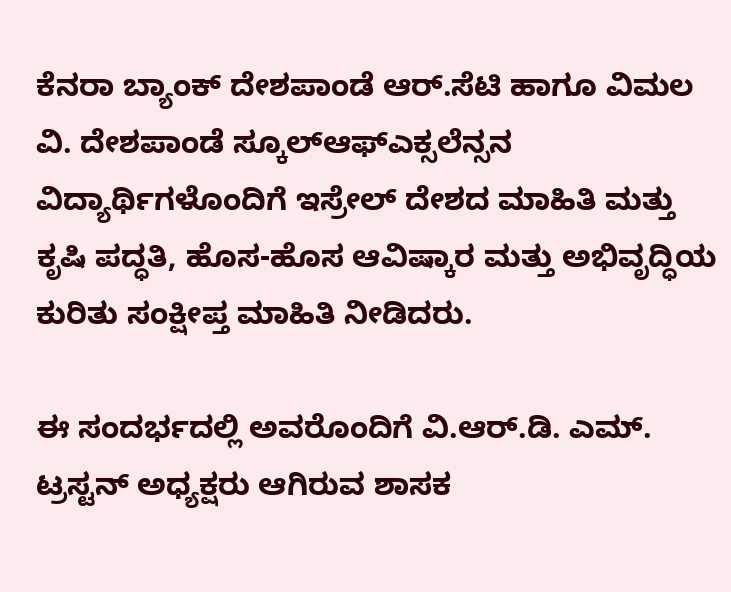ಕೆನರಾ ಬ್ಯಾಂಕ್ ದೇಶಪಾಂಡೆ ಆರ್.ಸೆಟಿ ಹಾಗೂ ವಿಮಲ ವಿ. ದೇಶಪಾಂಡೆ ಸ್ಕೂಲ್ಆಫ್ಎಕ್ಸಲೆನ್ಸನ ವಿದ್ಯಾರ್ಥಿಗಳೊಂದಿಗೆ ಇಸ್ರೇಲ್ ದೇಶದ ಮಾಹಿತಿ ಮತ್ತು ಕೃಷಿ ಪದ್ಧತಿ, ಹೊಸ-ಹೊಸ ಆವಿಷ್ಕಾರ ಮತ್ತು ಅಭಿವೃದ್ಧಿಯ ಕುರಿತು ಸಂಕ್ಷೀಪ್ತ ಮಾಹಿತಿ ನೀಡಿದರು.

ಈ ಸಂದರ್ಭದಲ್ಲಿ ಅವರೊಂದಿಗೆ ವಿ.ಆರ್.ಡಿ. ಎಮ್. ಟ್ರಸ್ಟನ್ ಅಧ್ಯಕ್ಷರು ಆಗಿರುವ ಶಾಸಕ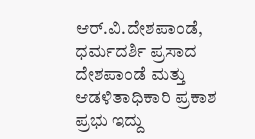ಆರ್.ವಿ.ದೇಶಪಾಂಡೆ, ಧರ್ಮದರ್ಶಿ ಪ್ರಸಾದ ದೇಶಪಾಂಡೆ ಮತ್ತು ಆಡಳಿತಾಧಿಕಾರಿ ಪ್ರಕಾಶ ಪ್ರಭು ಇದ್ದು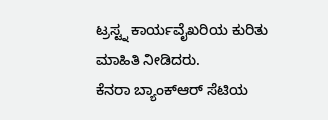ಟ್ರಸ್ಟ್ನ ಕಾರ್ಯವೈಖರಿಯ ಕುರಿತು ಮಾಹಿತಿ ನೀಡಿದರು.
ಕೆನರಾ ಬ್ಯಾಂಕ್ಆರ್ ಸೆಟಿಯ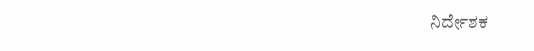ನಿರ್ದೇಶಕ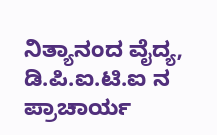ನಿತ್ಯಾನಂದ ವೈದ್ಯ, ಡಿ.ಪಿ.ಐ.ಟಿ.ಐ ನ ಪ್ರಾಚಾರ್ಯ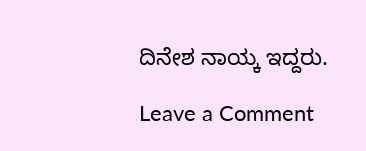ದಿನೇಶ ನಾಯ್ಕ ಇದ್ದರು.

Leave a Comment